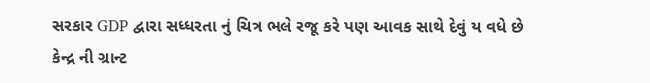સરકાર GDP દ્વારા સધ્ધરતા નું ચિત્ર ભલે રજૂ કરે પણ આવક સાથે દેવું ય વધે છે
કેન્દ્ર ની ગ્રાન્ટ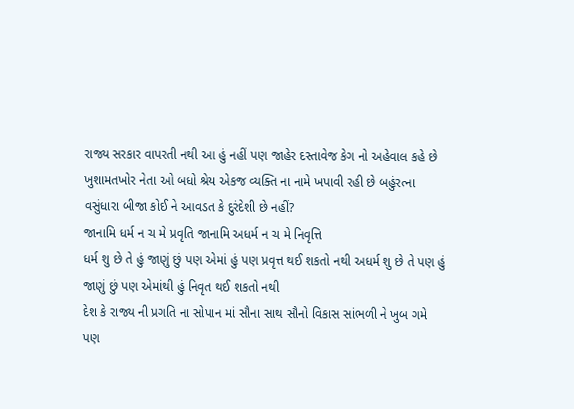રાજ્ય સરકાર વાપરતી નથી આ હું નહીં પણ જાહેર દસ્તાવેજ કેગ નો અહેવાલ કહે છે
ખુશામતખોર નેતા ઓ બધો શ્રેય એકજ વ્યક્તિ ના નામે ખપાવી રહી છે બહુંરત્ના વસુંધારા બીજા કોઈ ને આવડત કે દુરંદેશી છે નહીં?
જાનામિ ધર્મ ન ચ મે પ્રવૃતિ જાનામિ અધર્મ ન ચ મે નિવૃત્તિ
ધર્મ શુ છે તે હું જાણું છું પણ એમાં હું પણ પ્રવૃત્ત થઈ શકતો નથી અધર્મ શુ છે તે પણ હું જાણું છું પણ એમાંથી હું નિવૃત થઈ શકતો નથી
દેશ કે રાજ્ય ની પ્રગતિ ના સોપાન માં સૌના સાથ સૌનો વિકાસ સાંભળી ને ખુબ ગમે
પણ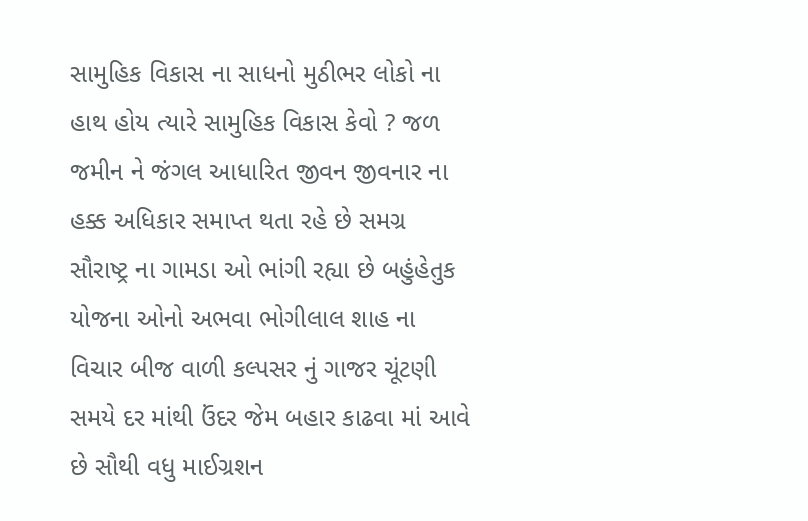સામુહિક વિકાસ ના સાધનો મુઠીભર લોકો ના હાથ હોય ત્યારે સામુહિક વિકાસ કેવો ? જળ જમીન ને જંગલ આધારિત જીવન જીવનાર ના હક્ક અધિકાર સમાપ્ત થતા રહે છે સમગ્ર સૌરાષ્ટ્ર ના ગામડા ઓ ભાંગી રહ્યા છે બહુંહેતુક યોજના ઓનો અભવા ભોગીલાલ શાહ ના વિચાર બીજ વાળી કલ્પસર નું ગાજર ચૂંટણી સમયે દર માંથી ઉંદર જેમ બહાર કાઢવા માં આવે છે સૌથી વધુ માઈગ્રશન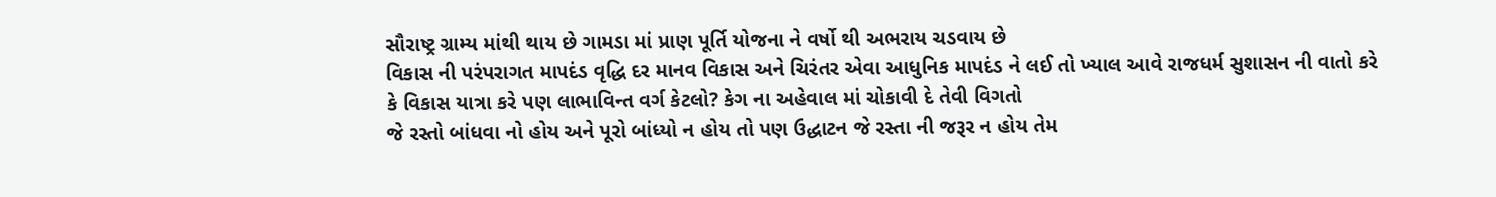સૌરાષ્ટ્ર ગ્રામ્ય માંથી થાય છે ગામડા માં પ્રાણ પૂર્તિ યોજના ને વર્ષો થી અભરાય ચડવાય છે
વિકાસ ની પરંપરાગત માપદંડ વૃદ્ધિ દર માનવ વિકાસ અને ચિરંતર એવા આધુનિક માપદંડ ને લઈ તો ખ્યાલ આવે રાજધર્મ સુશાસન ની વાતો કરે કે વિકાસ યાત્રા કરે પણ લાભાવિન્ત વર્ગ કેટલો? કેગ ના અહેવાલ માં ચોકાવી દે તેવી વિગતો
જે રસ્તો બાંધવા નો હોય અને પૂરો બાંધ્યો ન હોય તો પણ ઉદ્ધાટન જે રસ્તા ની જરૂર ન હોય તેમ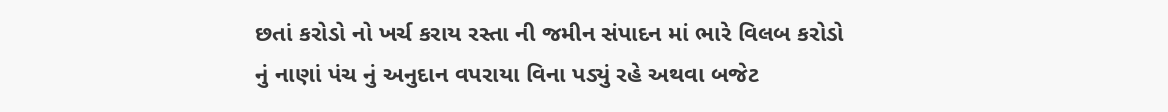છતાં કરોડો નો ખર્ચ કરાય રસ્તા ની જમીન સંપાદન માં ભારે વિલબ કરોડો નું નાણાં પંચ નું અનુદાન વપરાયા વિના પડ્યું રહે અથવા બજેટ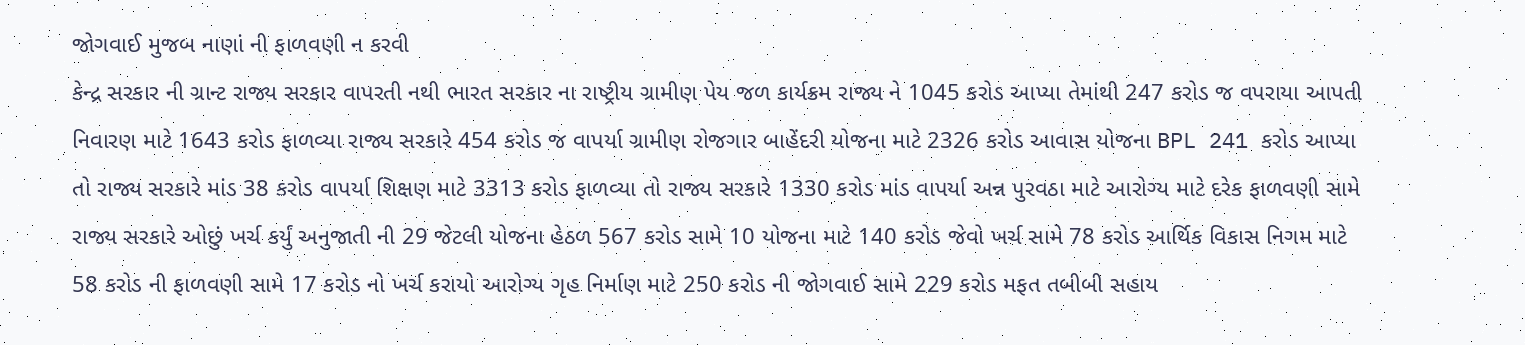જોગવાઈ મુજબ નાણાં ની ફાળવણી ન કરવી
કેન્દ્ર સરકાર ની ગ્રાન્ટ રાજ્ય સરકાર વાપરતી નથી ભારત સરકાર ના રાષ્ટ્રીય ગ્રામીણ પેય જળ કાર્યક્રમ રાજ્ય ને 1045 કરોડ આપ્યા તેમાંથી 247 કરોડ જ વપરાયા આપતી નિવારણ માટે 1643 કરોડ ફાળવ્યા રાજ્ય સરકારે 454 કરોડ જ વાપર્યા ગ્રામીણ રોજગાર બાહેંદરી યોજના માટે 2326 કરોડ આવાસ યોજના BPL 241 કરોડ આપ્યા તો રાજ્ય સરકારે માંડ 38 કરોડ વાપર્યા શિક્ષણ માટે 3313 કરોડ ફાળવ્યા તો રાજ્ય સરકારે 1330 કરોડ માંડ વાપર્યા અન્ન પુરવઠા માટે આરોગ્ય માટે દરેક ફાળવણી સામે રાજ્ય સરકારે ઓછું ખર્ચ કર્યું અનુજાતી ની 29 જેટલી યોજના હેઠળ 567 કરોડ સામે 10 યોજના માટે 140 કરોડ જેવો ખર્ચ સામે 78 કરોડ આર્થિક વિકાસ નિગમ માટે 58 કરોડ ની ફાળવણી સામે 17 કરોડ નો ખર્ચ કરાયો આરોગ્ય ગૃહ નિર્માણ માટે 250 કરોડ ની જોગવાઈ સામે 229 કરોડ મફત તબીબી સહાય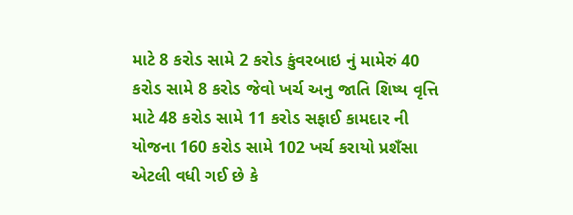માટે 8 કરોડ સામે 2 કરોડ કુંવરબાઇ નું મામેરું 40 કરોડ સામે 8 કરોડ જેવો ખર્ચ અનુ જાતિ શિષ્ય વૃત્તિ માટે 48 કરોડ સામે 11 કરોડ સફાઈ કામદાર ની યોજના 160 કરોડ સામે 102 ખર્ચ કરાયો પ્રશઁસા એટલી વધી ગઈ છે કે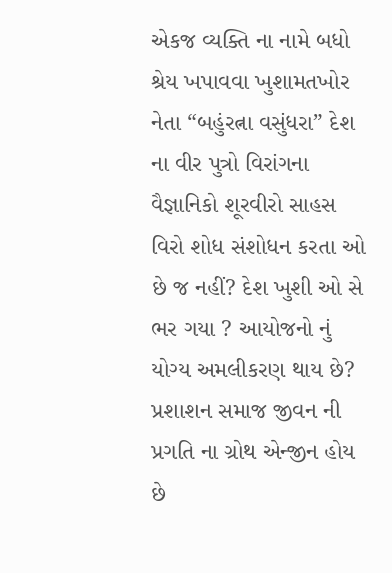એકજ વ્યક્તિ ના નામે બધો શ્રેય ખપાવવા ખુશામતખોર નેતા “બહુંરત્ના વસુંધરા” દેશ ના વીર પુત્રો વિરાંગના વૈજ્ઞાનિકો શૂરવીરો સાહસ વિરો શોધ સંશોધન કરતા ઓ છે જ નહીં? દેશ ખુશી ઓ સે ભર ગયા ? આયોજનો નું યોગ્ય અમલીકરણ થાય છે? પ્રશાશન સમાજ જીવન ની પ્રગતિ ના ગ્રોથ એન્જીન હોય છે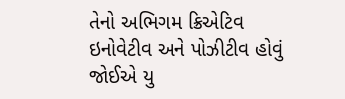તેનો અભિગમ ક્રિએટિવ ઇનોવેટીવ અને પોઝીટીવ હોવું જોઈએ યુ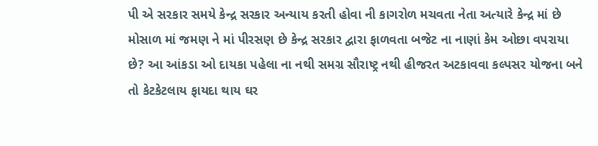પી એ સરકાર સમયે કેન્દ્ર સરકાર અન્યાય કરતી હોવા ની કાગરોળ મચવતા નેતા અત્યારે કેન્દ્ર માં છે મોસાળ માં જમણ ને માં પીરસણ છે કેન્દ્ર સરકાર દ્વારા ફાળવતા બજેટ ના નાણાં કેમ ઓછા વપરાયા છે? આ આંકડા ઓ દાયકા પહેલા ના નથી સમગ્ર સૌરાષ્ટ્ર નથી હીજરત અટકાવવા કલ્પસર યોજના બને તો કેટકેટલાય ફાયદા થાય ઘર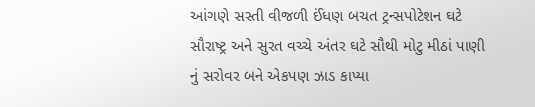આંગણે સસ્તી વીજળી ઈંધણ બચત ટ્રન્સપોટેશન ઘટે સૌરાષ્ટ્ર અને સુરત વચ્ચે અંતર ઘટે સૌથી મોટુ મીઠાં પાણી નું સરોવર બને એકપણ ઝાડ કાપ્યા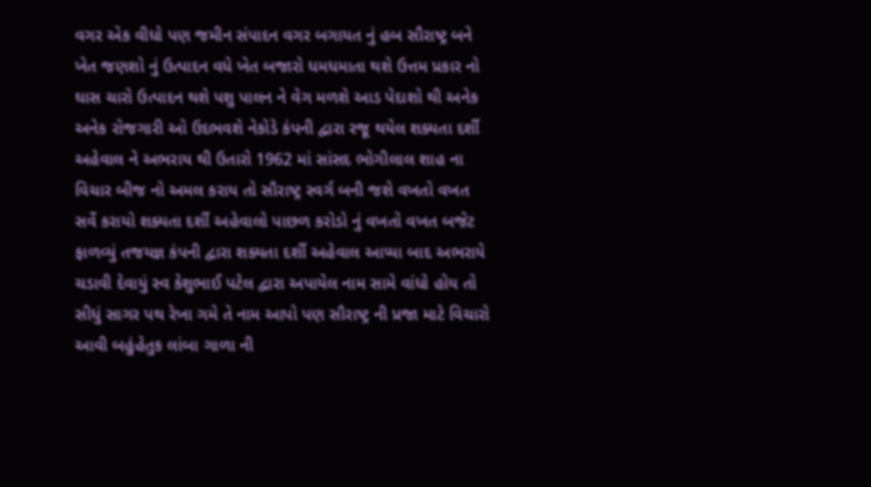વગર એક વીધો પણ જમીન સંપાદન વગર બગાયત નું હબ સૌરાષ્ટ્ર બને ખેત જણશો નું ઉત્પાદન વધે ખેત બજારો ધમધમાતા થશે ઉત્તમ પ્રકાર નો ઘાસ ચારો ઉત્પાદન થશે પશુ પાલન ને વેગ મળશે આડ પેદાશો થી અનેક અનેક રોજગારી ઓ ઉદભવશે નેકોડે કંપની દ્વારા રજૂ થયેલ શક્યતા દર્શી અહેવાલ ને અભરાય થી ઉતારો 1962 માં સાંસદ ભોગીલાલ શાહ ના વિચાર બીજ નો અમલ કરાય તો સૌરાષ્ટ્ર સ્વર્ગ બની જશે વખતો વખત સર્વે કરાયો શક્યતા દર્શી અહેવાલો પાછળ કરોડો નું વખતો વખત બજેટ ફાળવ્યું તજયજ્ઞ કંપની દ્વારા શક્યતા દર્શી અહેવાલ આપ્યા બાદ અભરાયે ચડાવી દેવાયું સ્વ કેશુભાઈ પટેલ દ્વારા અપાયેલ નામ સામે વાંધો હોય તો સીધું સાગર પથ રેખા ગમે તે નામ આપો પણ સૌરાષ્ટ્ર ની પ્રજા માટે વિચારો આવી બહુંહેતુક લાંબા ગાળા ની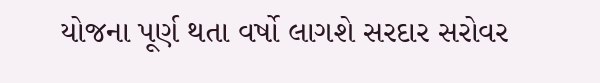યોજના પૂર્ણ થતા વર્ષો લાગશે સરદાર સરોવર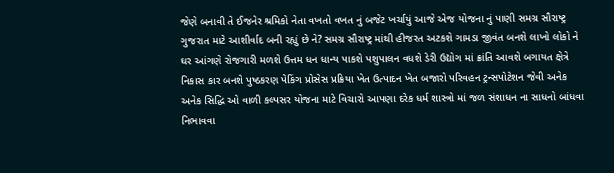જેણે બનાવી તે ઈજનેર શ્રમિકો નેતા વખતો વખત નું બજેટ ખર્ચાયું આજે એજ યોજના નું પાણી સમગ્ર સૌરાષ્ટ્ર ગુજરાત માટે આશીર્વાદ બની રહ્યું છે ને? સમગ્ર સૌરાષ્ટ્ર માંથી હીજરત અટકશે ગામડા જીવંત બનશે લાખો લોકો ને ઘર આંગણે રોજગારી મળશે ઉત્તમ ધન ધાન્ય પાકશે પશુપાલન વધશે ડેરી ઉદ્યોગ માં ક્રાંતિ આવશે બગાયત ક્ષેત્રે નિકાસ કાર બનશે પુષ્ઠકરણ પેકિંગ પ્રોસેસ પ્રક્રિયા ખેત ઉત્પાદન ખેત બજારો પરિવહન ટ્રન્સપોટેશન જેવી અનેક અનેક સિદ્ધિ ઓ વાળી કલ્પસર યોજના માટે વિચારો આપણા દરેક ધર્મ શાસ્ત્રો માં જળ સંશાધન ના સાધનો બાંધવા નિભાવવા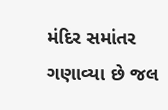મંદિર સમાંતર ગણાવ્યા છે જલ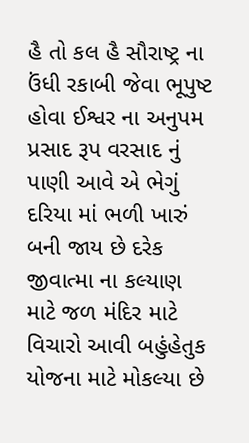હૈ તો કલ હૈ સૌરાષ્ટ્ર ના ઉંધી રકાબી જેવા ભૂપુષ્ટ હોવા ઈશ્વર ના અનુપમ પ્રસાદ રૂપ વરસાદ નું પાણી આવે એ ભેગું દરિયા માં ભળી ખારું બની જાય છે દરેક જીવાત્મા ના કલ્યાણ માટે જળ મંદિર માટે વિચારો આવી બહુંહેતુક યોજના માટે મોકલ્યા છે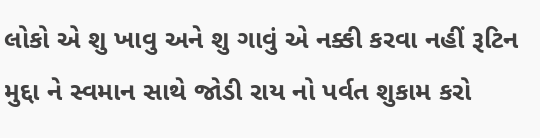લોકો એ શુ ખાવુ અને શુ ગાવું એ નક્કી કરવા નહીં રૂટિન મુદ્દા ને સ્વમાન સાથે જોડી રાય નો પર્વત શુકામ કરો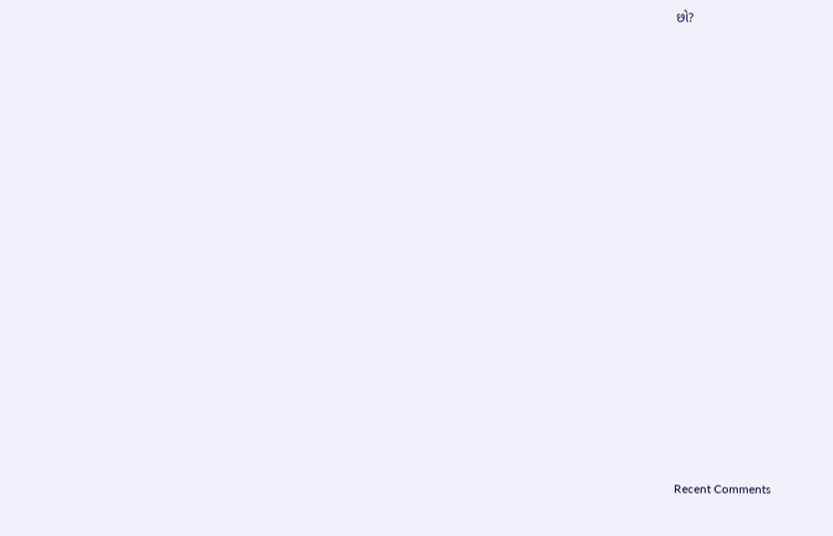છો?


















Recent Comments